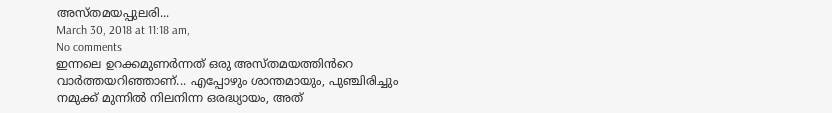അസ്തമയപ്പുലരി...
March 30, 2018 at 11:18 am,
No comments
ഇന്നലെ ഉറക്കമുണർന്നത് ഒരു അസ്തമയത്തിൻറെ വാർത്തയറിഞ്ഞാണ്... എപ്പോഴും ശാന്തമായും, പുഞ്ചിരിച്ചും നമുക്ക് മുന്നിൽ നിലനിന്ന ഒരദ്ധ്യായം, അത്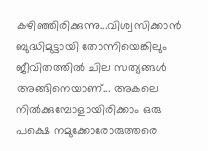കഴിഞ്ഞിരിക്കുന്നു...വിശ്വസിക്കാൻ ബുദ്ധിമുട്ടായി തോന്നിയെങ്കിലും ജീവിതത്തിൽ ചില സത്യങ്ങൾ അങ്ങിനെയാണ്... അകലെ നിൽക്കുമ്പോളായിരിക്കാം ഒരു പക്ഷെ നമുക്കോരോരുത്തരെ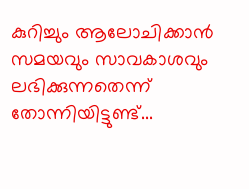കുറിച്ചും ആലോചിക്കാൻ സമയവും സാവകാശവും ലഭിക്കുന്നതെന്ന് തോന്നിയിട്ടുണ്ട്...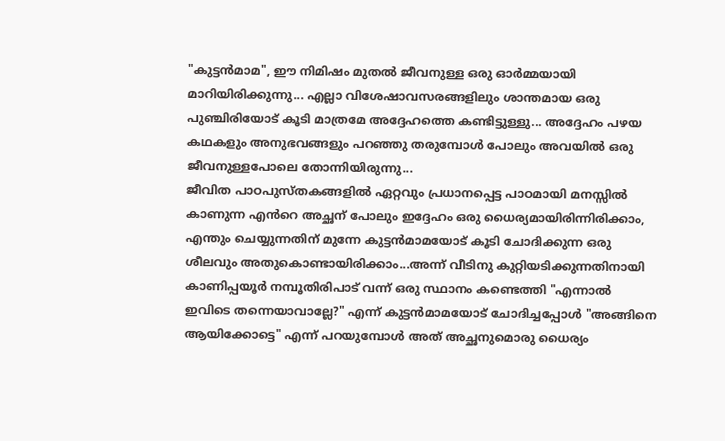"കുട്ടൻമാമ", ഈ നിമിഷം മുതൽ ജീവനുള്ള ഒരു ഓർമ്മയായി മാറിയിരിക്കുന്നു... എല്ലാ വിശേഷാവസരങ്ങളിലും ശാന്തമായ ഒരു പുഞ്ചിരിയോട് കൂടി മാത്രമേ അദ്ദേഹത്തെ കണ്ടിട്ടുള്ളു... അദ്ദേഹം പഴയ കഥകളും അനുഭവങ്ങളും പറഞ്ഞു തരുമ്പോൾ പോലും അവയിൽ ഒരു ജീവനുള്ളപോലെ തോന്നിയിരുന്നു...
ജീവിത പാഠപുസ്തകങ്ങളിൽ ഏറ്റവും പ്രധാനപ്പെട്ട പാഠമായി മനസ്സിൽ കാണുന്ന എൻറെ അച്ഛന് പോലും ഇദ്ദേഹം ഒരു ധൈര്യമായിരിന്നിരിക്കാം, എന്തും ചെയ്യുന്നതിന് മുന്നേ കുട്ടൻമാമയോട് കൂടി ചോദിക്കുന്ന ഒരു ശീലവും അതുകൊണ്ടായിരിക്കാം...അന്ന് വീടിനു കുറ്റിയടിക്കുന്നതിനായി കാണിപ്പയൂർ നമ്പൂതിരിപാട് വന്ന് ഒരു സ്ഥാനം കണ്ടെത്തി "എന്നാൽ ഇവിടെ തന്നെയാവാല്ലേ?" എന്ന് കുട്ടൻമാമയോട് ചോദിച്ചപ്പോൾ "അങ്ങിനെ ആയിക്കോട്ടെ" എന്ന് പറയുമ്പോൾ അത് അച്ഛനുമൊരു ധൈര്യം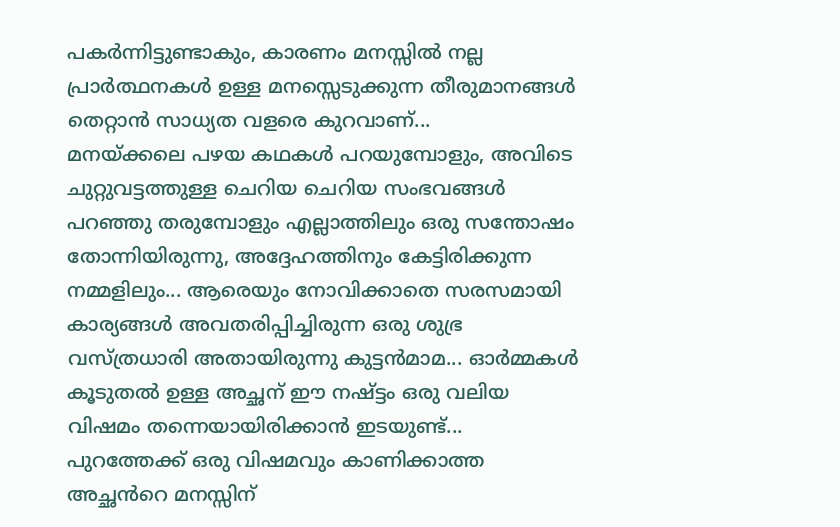പകർന്നിട്ടുണ്ടാകും, കാരണം മനസ്സിൽ നല്ല പ്രാർത്ഥനകൾ ഉള്ള മനസ്സെടുക്കുന്ന തീരുമാനങ്ങൾ തെറ്റാൻ സാധ്യത വളരെ കുറവാണ്...
മനയ്ക്കലെ പഴയ കഥകൾ പറയുമ്പോളും, അവിടെ ചുറ്റുവട്ടത്തുള്ള ചെറിയ ചെറിയ സംഭവങ്ങൾ പറഞ്ഞു തരുമ്പോളും എല്ലാത്തിലും ഒരു സന്തോഷം തോന്നിയിരുന്നു, അദ്ദേഹത്തിനും കേട്ടിരിക്കുന്ന നമ്മളിലും... ആരെയും നോവിക്കാതെ സരസമായി കാര്യങ്ങൾ അവതരിപ്പിച്ചിരുന്ന ഒരു ശുഭ്ര വസ്ത്രധാരി അതായിരുന്നു കുട്ടൻമാമ... ഓർമ്മകൾ കൂടുതൽ ഉള്ള അച്ഛന് ഈ നഷ്ട്ടം ഒരു വലിയ വിഷമം തന്നെയായിരിക്കാൻ ഇടയുണ്ട്... പുറത്തേക്ക് ഒരു വിഷമവും കാണിക്കാത്ത അച്ഛൻറെ മനസ്സിന്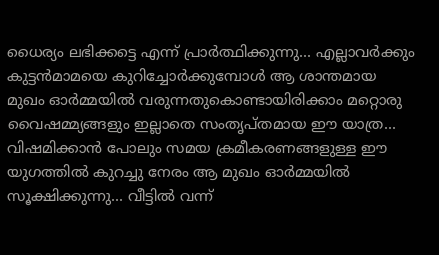ധൈര്യം ലഭിക്കട്ടെ എന്ന് പ്രാർത്ഥിക്കുന്നു... എല്ലാവർക്കും കുട്ടൻമാമയെ കുറിച്ചോർക്കുമ്പോൾ ആ ശാന്തമായ മുഖം ഓർമ്മയിൽ വരുന്നതുകൊണ്ടായിരിക്കാം മറ്റൊരു വൈഷമ്മ്യങ്ങളും ഇല്ലാതെ സംതൃപ്തമായ ഈ യാത്ര...
വിഷമിക്കാൻ പോലും സമയ ക്രമീകരണങ്ങളുള്ള ഈ യുഗത്തിൽ കുറച്ചു നേരം ആ മുഖം ഓർമ്മയിൽ സൂക്ഷിക്കുന്നു... വീട്ടിൽ വന്ന്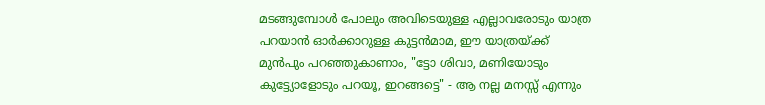മടങ്ങുമ്പോൾ പോലും അവിടെയുള്ള എല്ലാവരോടും യാത്ര പറയാൻ ഓർക്കാറുള്ള കുട്ടൻമാമ, ഈ യാത്രയ്ക്ക് മുൻപും പറഞ്ഞുകാണാം, "ട്ടോ ശിവാ, മണിയോടും കുട്ട്യോളോടും പറയൂ, ഇറങ്ങട്ടെ" - ആ നല്ല മനസ്സ് എന്നും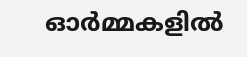ഓർമ്മകളിൽ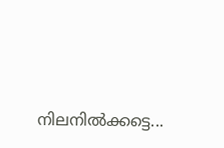നിലനിൽക്കട്ടെ...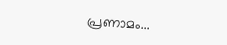പ്രണാമം...